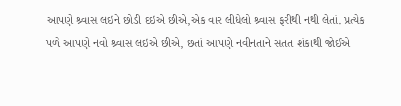આપણે શ્ર્વાસ લઇને છોડી દઇએ છીએ,એક વાર લીધેલો શ્ર્વાસ ફરીથી નથી લેતાં. પ્રત્યેક પળે આપણે નવો શ્ર્વાસ લઇએ છીએ, છતાં આપણે નવીનતાને સતત શંકાથી જોઈએ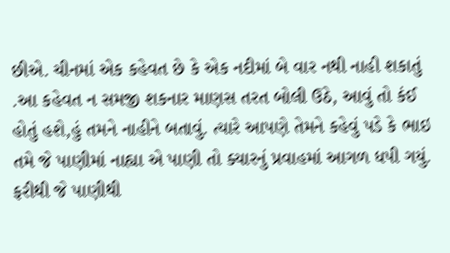છીએ. ચીનમાં એક કહેવત છે કે એક નદીમાં બે વાર નથી નાહી શકાતું .આ કહેવત ન સમજી શકનાર માણસ તરત બોલી ઉઠે, આવું તો કંઈ હોતું હશે,હું તમને નાહીને બતાવું. ત્યારે આપણે તેમને કહેવું પડે કે ભાઇ તમે જે પાણીમાં નાહ્યા એ પાણી તો ક્યારનું પ્રવાહમાં આગળ ધપી ગયું. ફરીથી જે પાણીથી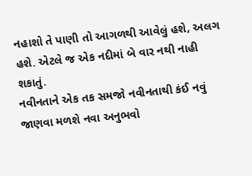નહાશો તે પાણી તો આગળથી આવેલું હશે, અલગ હશે. એટલે જ એક નદીમાં બે વાર નથી નાહી શકાતું.
નવીનતાને એક તક સમજો નવીનતાથી કંઈ નવું જાણવા મળશે નવા અનુભવો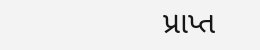પ્રાપ્ત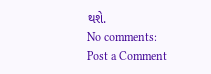થશે.
No comments:
Post a Comment